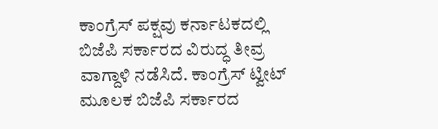ಕಾಂಗ್ರೆಸ್ ಪಕ್ಷವು ಕರ್ನಾಟಕದಲ್ಲಿ ಬಿಜೆಪಿ ಸರ್ಕಾರದ ವಿರುದ್ಧ ತೀವ್ರ ವಾಗ್ದಾಳಿ ನಡೆಸಿದೆ. ಕಾಂಗ್ರೆಸ್ ಟ್ವೀಟ್ ಮೂಲಕ ಬಿಜೆಪಿ ಸರ್ಕಾರದ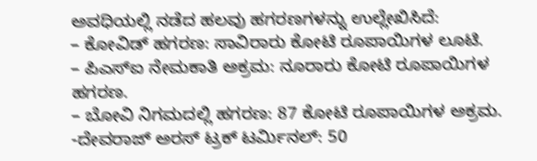ಅವಧಿಯಲ್ಲಿ ನಡೆದ ಹಲವು ಹಗರಣಗಳನ್ನು ಉಲ್ಲೇಖಿಸಿದೆ:
– ಕೋವಿಡ್ ಹಗರಣ: ಸಾವಿರಾರು ಕೋಟಿ ರೂಪಾಯಿಗಳ ಲೂಟಿ.
– ಪಿಎಸ್ಐ ನೇಮಕಾತಿ ಅಕ್ರಮ: ನೂರಾರು ಕೋಟಿ ರೂಪಾಯಿಗಳ ಹಗರಣ.
– ಬೋವಿ ನಿಗಮದಲ್ಲಿ ಹಗರಣ: 87 ಕೋಟಿ ರೂಪಾಯಿಗಳ ಅಕ್ರಮ.
-ದೇವರಾಜ್ ಅರಸ್ ಟ್ರಕ್ ಟರ್ಮಿನಲ್: 50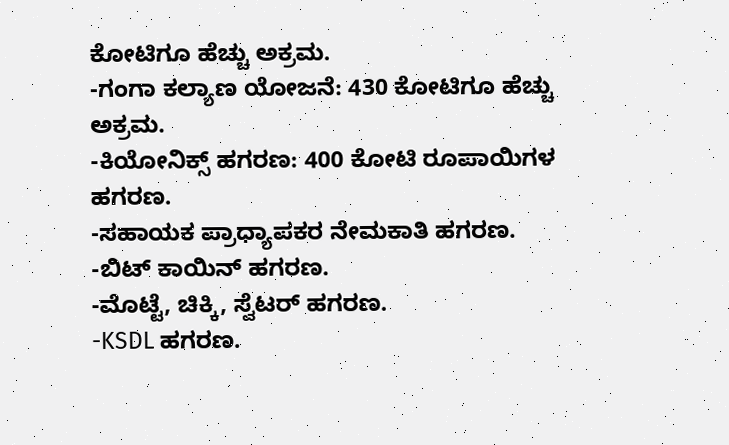ಕೋಟಿಗೂ ಹೆಚ್ಚು ಅಕ್ರಮ.
-ಗಂಗಾ ಕಲ್ಯಾಣ ಯೋಜನೆ: 430 ಕೋಟಿಗೂ ಹೆಚ್ಚು ಅಕ್ರಮ.
-ಕಿಯೋನಿಕ್ಸ್ ಹಗರಣ: 400 ಕೋಟಿ ರೂಪಾಯಿಗಳ ಹಗರಣ.
-ಸಹಾಯಕ ಪ್ರಾಧ್ಯಾಪಕರ ನೇಮಕಾತಿ ಹಗರಣ.
-ಬಿಟ್ ಕಾಯಿನ್ ಹಗರಣ.
-ಮೊಟ್ಟೆ, ಚಿಕ್ಕಿ, ಸ್ವೆಟರ್ ಹಗರಣ.
-KSDL ಹಗರಣ.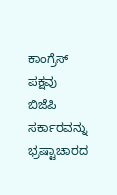ಕಾಂಗ್ರೆಸ್ ಪಕ್ಷವು ಬಿಜೆಪಿ ಸರ್ಕಾರವನ್ನು ಭ್ರಷ್ಟಾಚಾರದ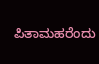ಪಿತಾಮಹರೆಂದು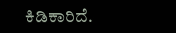ಕಿಡಿಕಾರಿದೆ.